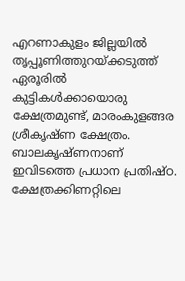എറണാകുളം ജില്ലയിൽ തൃപ്പൂണിത്തുറയ്ക്കടുത്ത് ഏരൂരിൽ കുട്ടികൾക്കായൊരു ക്ഷേത്രമുണ്ട്, മാരംകുളങ്ങര ശ്രീകൃഷ്ണ ക്ഷേത്രം. ബാലകൃഷ്ണനാണ് ഇവിടത്തെ പ്രധാന പ്രതിഷ്ഠ. ക്ഷേത്രക്കിണറ്റിലെ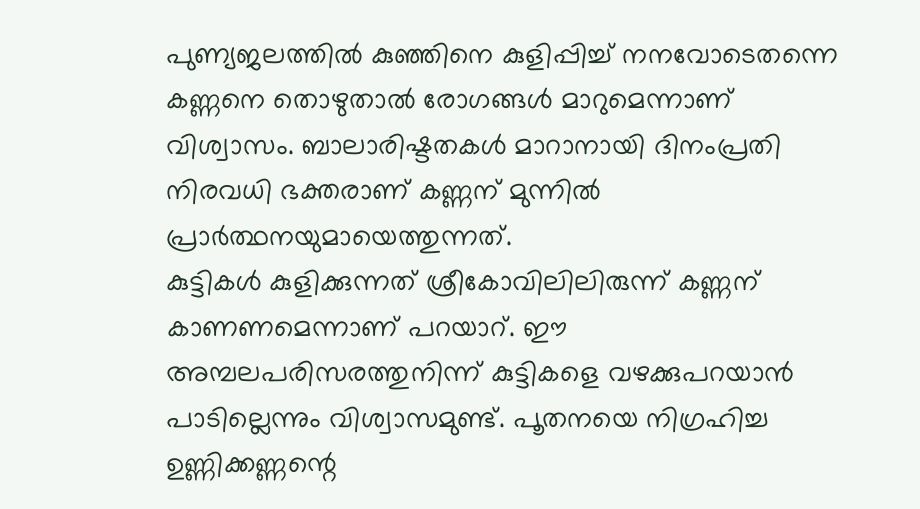പുണ്യജലത്തിൽ കുഞ്ഞിനെ കുളിപ്പിച്ച് നനവോടെതന്നെ കണ്ണനെ തൊഴുതാൽ രോഗങ്ങൾ മാറുമെന്നാണ് വിശ്വാസം. ബാലാരിഷ്ടതകൾ മാറാനായി ദിനംപ്രതി നിരവധി ഭക്തരാണ് കണ്ണന് മുന്നിൽ പ്രാർത്ഥനയുമായെത്തുന്നത്.
കുട്ടികൾ കുളിക്കുന്നത് ശ്രീകോവിലിലിരുന്ന് കണ്ണന് കാണണമെന്നാണ് പറയാറ്. ഈ അമ്പലപരിസരത്തുനിന്ന് കുട്ടികളെ വഴക്കുപറയാൻ പാടില്ലെന്നും വിശ്വാസമുണ്ട്. പൂതനയെ നിഗ്രഹിച്ച ഉണ്ണിക്കണ്ണന്റെ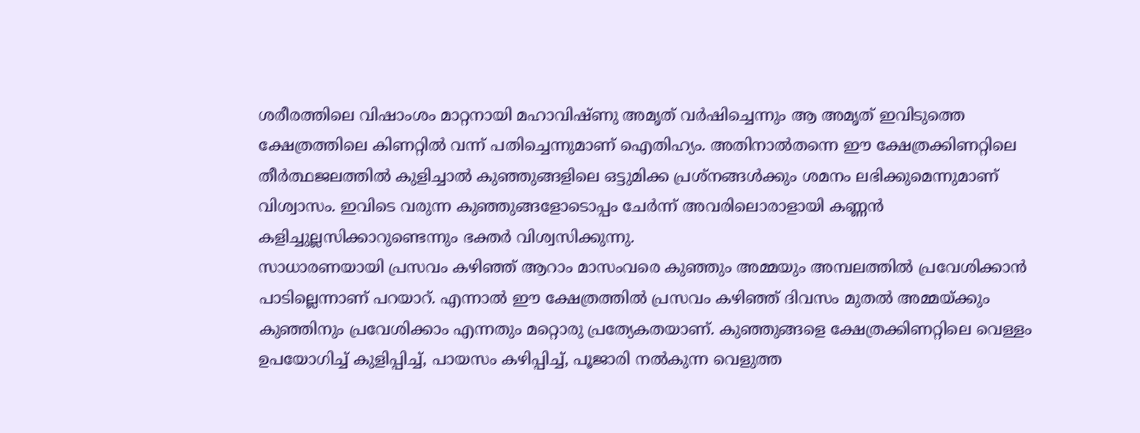ശരീരത്തിലെ വിഷാംശം മാറ്റനായി മഹാവിഷ്ണു അമൃത് വർഷിച്ചെന്നും ആ അമൃത് ഇവിടുത്തെ ക്ഷേത്രത്തിലെ കിണറ്റിൽ വന്ന് പതിച്ചെന്നുമാണ് ഐതിഹ്യം. അതിനാൽതന്നെ ഈ ക്ഷേത്രക്കിണറ്റിലെ തീർത്ഥജലത്തിൽ കുളിച്ചാൽ കുഞ്ഞുങ്ങളിലെ ഒട്ടുമിക്ക പ്രശ്നങ്ങൾക്കും ശമനം ലഭിക്കുമെന്നുമാണ് വിശ്വാസം. ഇവിടെ വരുന്ന കുഞ്ഞുങ്ങളോടൊപ്പം ചേർന്ന് അവരിലൊരാളായി കണ്ണൻ കളിച്ചുല്ലസിക്കാറുണ്ടെന്നും ഭക്തർ വിശ്വസിക്കുന്നു.
സാധാരണയായി പ്രസവം കഴിഞ്ഞ് ആറാം മാസംവരെ കുഞ്ഞും അമ്മയും അമ്പലത്തിൽ പ്രവേശിക്കാൻ പാടില്ലെന്നാണ് പറയാറ്. എന്നാൽ ഈ ക്ഷേത്രത്തിൽ പ്രസവം കഴിഞ്ഞ് ദിവസം മുതൽ അമ്മയ്ക്കും കുഞ്ഞിനും പ്രവേശിക്കാം എന്നതും മറ്റൊരു പ്രത്യേകതയാണ്. കുഞ്ഞുങ്ങളെ ക്ഷേത്രക്കിണറ്റിലെ വെള്ളം ഉപയോഗിച്ച് കുളിപ്പിച്ച്, പായസം കഴിപ്പിച്ച്, പൂജാരി നൽകുന്ന വെളുത്ത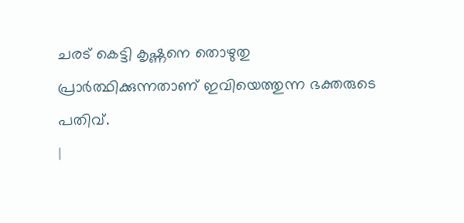ചരട് കെട്ടി കൃഷ്ണനെ തൊഴുതു പ്രാർത്ഥിക്കുന്നതാണ് ഇവിയെത്തുന്ന ഭക്തരുടെ പതിവ്.
|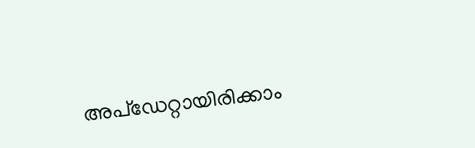അപ്ഡേറ്റായിരിക്കാം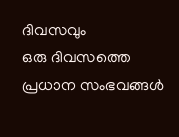ദിവസവും
ഒരു ദിവസത്തെ പ്രധാന സംഭവങ്ങൾ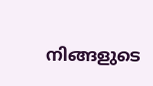നിങ്ങളുടെ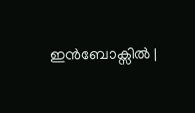ഇൻബോക്സിൽ |